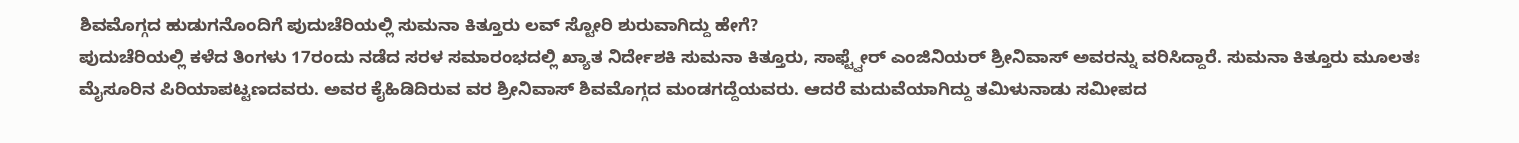ಶಿವಮೊಗ್ಗದ ಹುಡುಗನೊಂದಿಗೆ ಪುದುಚೆರಿಯಲ್ಲಿ ಸುಮನಾ ಕಿತ್ತೂರು ಲವ್ ಸ್ಟೋರಿ ಶುರುವಾಗಿದ್ದು ಹೇಗೆ?
ಪುದುಚೆರಿಯಲ್ಲಿ ಕಳೆದ ತಿಂಗಳು 17ರಂದು ನಡೆದ ಸರಳ ಸಮಾರಂಭದಲ್ಲಿ ಖ್ಯಾತ ನಿರ್ದೇಶಕಿ ಸುಮನಾ ಕಿತ್ತೂರು, ಸಾಫ್ಟ್ವೇರ್ ಎಂಜಿನಿಯರ್ ಶ್ರೀನಿವಾಸ್ ಅವರನ್ನು ವರಿಸಿದ್ದಾರೆ. ಸುಮನಾ ಕಿತ್ತೂರು ಮೂಲತಃ ಮೈಸೂರಿನ ಪಿರಿಯಾಪಟ್ಟಣದವರು. ಅವರ ಕೈಹಿಡಿದಿರುವ ವರ ಶ್ರೀನಿವಾಸ್ ಶಿವಮೊಗ್ಗದ ಮಂಡಗದ್ದೆಯವರು. ಆದರೆ ಮದುವೆಯಾಗಿದ್ದು ತಮಿಳುನಾಡು ಸಮೀಪದ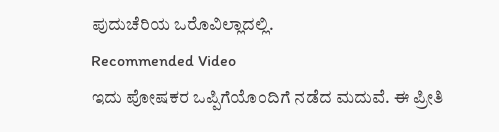ಪುದುಚೆರಿಯ ಒರೊವಿಲ್ಲಾದಲ್ಲಿ.
Recommended Video
ಇದು ಪೋಷಕರ ಒಪ್ಪಿಗೆಯೊಂದಿಗೆ ನಡೆದ ಮದುವೆ. ಈ ಪ್ರೀತಿ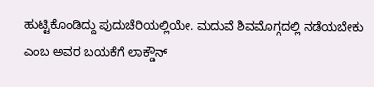ಹುಟ್ಟಿಕೊಂಡಿದ್ದು ಪುದುಚೆರಿಯಲ್ಲಿಯೇ. ಮದುವೆ ಶಿವಮೊಗ್ಗದಲ್ಲಿ ನಡೆಯಬೇಕು ಎಂಬ ಅವರ ಬಯಕೆಗೆ ಲಾಕ್ಡೌನ್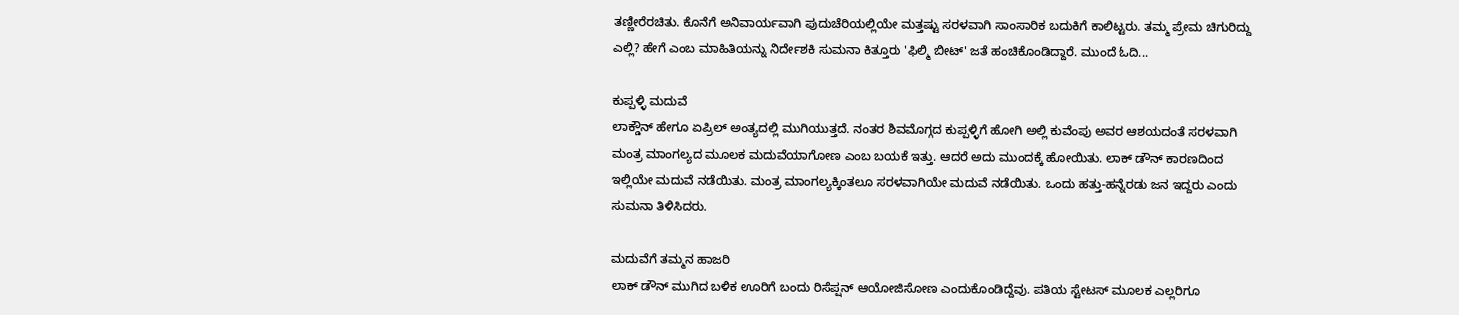ತಣ್ಣೀರೆರಚಿತು. ಕೊನೆಗೆ ಅನಿವಾರ್ಯವಾಗಿ ಪುದುಚೆರಿಯಲ್ಲಿಯೇ ಮತ್ತಷ್ಟು ಸರಳವಾಗಿ ಸಾಂಸಾರಿಕ ಬದುಕಿಗೆ ಕಾಲಿಟ್ಟರು. ತಮ್ಮ ಪ್ರೇಮ ಚಿಗುರಿದ್ದು ಎಲ್ಲಿ? ಹೇಗೆ ಎಂಬ ಮಾಹಿತಿಯನ್ನು ನಿರ್ದೇಶಕಿ ಸುಮನಾ ಕಿತ್ತೂರು 'ಫಿಲ್ಮಿ ಬೀಟ್' ಜತೆ ಹಂಚಿಕೊಂಡಿದ್ದಾರೆ. ಮುಂದೆ ಓದಿ...

ಕುಪ್ಪಳ್ಳಿ ಮದುವೆ
ಲಾಕ್ಡೌನ್ ಹೇಗೂ ಏಪ್ರಿಲ್ ಅಂತ್ಯದಲ್ಲಿ ಮುಗಿಯುತ್ತದೆ. ನಂತರ ಶಿವಮೊಗ್ಗದ ಕುಪ್ಪಳ್ಳಿಗೆ ಹೋಗಿ ಅಲ್ಲಿ ಕುವೆಂಪು ಅವರ ಆಶಯದಂತೆ ಸರಳವಾಗಿ ಮಂತ್ರ ಮಾಂಗಲ್ಯದ ಮೂಲಕ ಮದುವೆಯಾಗೋಣ ಎಂಬ ಬಯಕೆ ಇತ್ತು. ಆದರೆ ಅದು ಮುಂದಕ್ಕೆ ಹೋಯಿತು. ಲಾಕ್ ಡೌನ್ ಕಾರಣದಿಂದ ಇಲ್ಲಿಯೇ ಮದುವೆ ನಡೆಯಿತು. ಮಂತ್ರ ಮಾಂಗಲ್ಯಕ್ಕಿಂತಲೂ ಸರಳವಾಗಿಯೇ ಮದುವೆ ನಡೆಯಿತು. ಒಂದು ಹತ್ತು-ಹನ್ನೆರಡು ಜನ ಇದ್ದರು ಎಂದು ಸುಮನಾ ತಿಳಿಸಿದರು.

ಮದುವೆಗೆ ತಮ್ಮನ ಹಾಜರಿ
ಲಾಕ್ ಡೌನ್ ಮುಗಿದ ಬಳಿಕ ಊರಿಗೆ ಬಂದು ರಿಸೆಪ್ಷನ್ ಆಯೋಜಿಸೋಣ ಎಂದುಕೊಂಡಿದ್ದೆವು. ಪತಿಯ ಸ್ಟೇಟಸ್ ಮೂಲಕ ಎಲ್ಲರಿಗೂ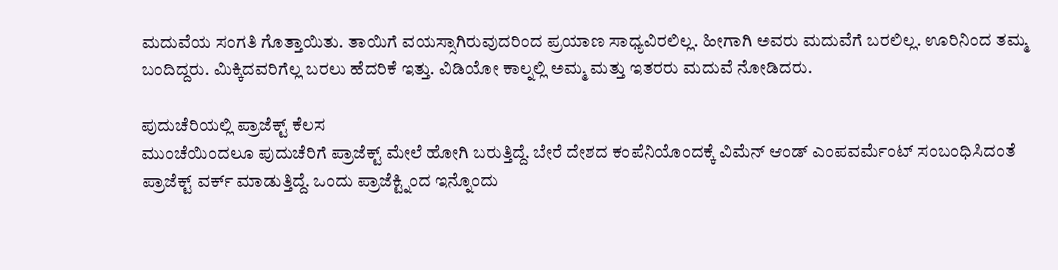ಮದುವೆಯ ಸಂಗತಿ ಗೊತ್ತಾಯಿತು. ತಾಯಿಗೆ ವಯಸ್ಸಾಗಿರುವುದರಿಂದ ಪ್ರಯಾಣ ಸಾಧ್ಯವಿರಲಿಲ್ಲ. ಹೀಗಾಗಿ ಅವರು ಮದುವೆಗೆ ಬರಲಿಲ್ಲ. ಊರಿನಿಂದ ತಮ್ಮ ಬಂದಿದ್ದರು. ಮಿಕ್ಕಿದವರಿಗೆಲ್ಲ ಬರಲು ಹೆದರಿಕೆ ಇತ್ತು. ವಿಡಿಯೋ ಕಾಲ್ನಲ್ಲಿ ಅಮ್ಮ ಮತ್ತು ಇತರರು ಮದುವೆ ನೋಡಿದರು.

ಪುದುಚೆರಿಯಲ್ಲಿ ಪ್ರಾಜೆಕ್ಟ್ ಕೆಲಸ
ಮುಂಚೆಯಿಂದಲೂ ಪುದುಚೆರಿಗೆ ಪ್ರಾಜೆಕ್ಟ್ ಮೇಲೆ ಹೋಗಿ ಬರುತ್ತಿದ್ದೆ. ಬೇರೆ ದೇಶದ ಕಂಪೆನಿಯೊಂದಕ್ಕೆ ವಿಮೆನ್ ಆಂಡ್ ಎಂಪವರ್ಮೆಂಟ್ ಸಂಬಂಧಿಸಿದಂತೆ ಪ್ರಾಜೆಕ್ಟ್ ವರ್ಕ್ ಮಾಡುತ್ತಿದ್ದೆ. ಒಂದು ಪ್ರಾಜೆಕ್ಟ್ನಿಂದ ಇನ್ನೊಂದು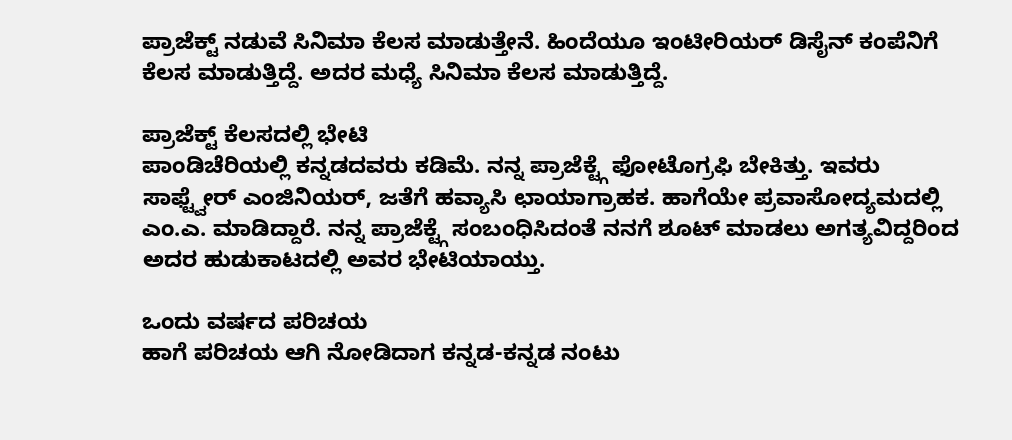ಪ್ರಾಜೆಕ್ಟ್ ನಡುವೆ ಸಿನಿಮಾ ಕೆಲಸ ಮಾಡುತ್ತೇನೆ. ಹಿಂದೆಯೂ ಇಂಟೀರಿಯರ್ ಡಿಸೈನ್ ಕಂಪೆನಿಗೆ ಕೆಲಸ ಮಾಡುತ್ತಿದ್ದೆ. ಅದರ ಮಧ್ಯೆ ಸಿನಿಮಾ ಕೆಲಸ ಮಾಡುತ್ತಿದ್ದೆ.

ಪ್ರಾಜೆಕ್ಟ್ ಕೆಲಸದಲ್ಲಿ ಭೇಟಿ
ಪಾಂಡಿಚೆರಿಯಲ್ಲಿ ಕನ್ನಡದವರು ಕಡಿಮೆ. ನನ್ನ ಪ್ರಾಜೆಕ್ಟ್ಗೆ ಫೋಟೊಗ್ರಫಿ ಬೇಕಿತ್ತು. ಇವರು ಸಾಫ್ಟ್ವೇರ್ ಎಂಜಿನಿಯರ್, ಜತೆಗೆ ಹವ್ಯಾಸಿ ಛಾಯಾಗ್ರಾಹಕ. ಹಾಗೆಯೇ ಪ್ರವಾಸೋದ್ಯಮದಲ್ಲಿ ಎಂ.ಎ. ಮಾಡಿದ್ದಾರೆ. ನನ್ನ ಪ್ರಾಜೆಕ್ಟ್ಗೆ ಸಂಬಂಧಿಸಿದಂತೆ ನನಗೆ ಶೂಟ್ ಮಾಡಲು ಅಗತ್ಯವಿದ್ದರಿಂದ ಅದರ ಹುಡುಕಾಟದಲ್ಲಿ ಅವರ ಭೇಟಿಯಾಯ್ತು.

ಒಂದು ವರ್ಷದ ಪರಿಚಯ
ಹಾಗೆ ಪರಿಚಯ ಆಗಿ ನೋಡಿದಾಗ ಕನ್ನಡ-ಕನ್ನಡ ನಂಟು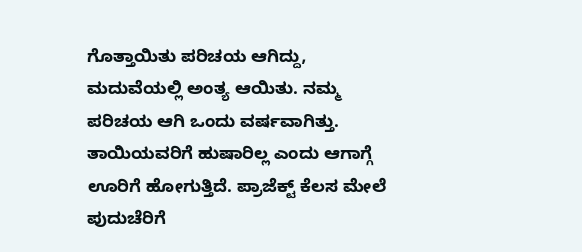ಗೊತ್ತಾಯಿತು ಪರಿಚಯ ಆಗಿದ್ದು, ಮದುವೆಯಲ್ಲಿ ಅಂತ್ಯ ಆಯಿತು. ನಮ್ಮ ಪರಿಚಯ ಆಗಿ ಒಂದು ವರ್ಷವಾಗಿತ್ತು. ತಾಯಿಯವರಿಗೆ ಹುಷಾರಿಲ್ಲ ಎಂದು ಆಗಾಗ್ಗೆ ಊರಿಗೆ ಹೋಗುತ್ತಿದೆ. ಪ್ರಾಜೆಕ್ಟ್ ಕೆಲಸ ಮೇಲೆ ಪುದುಚೆರಿಗೆ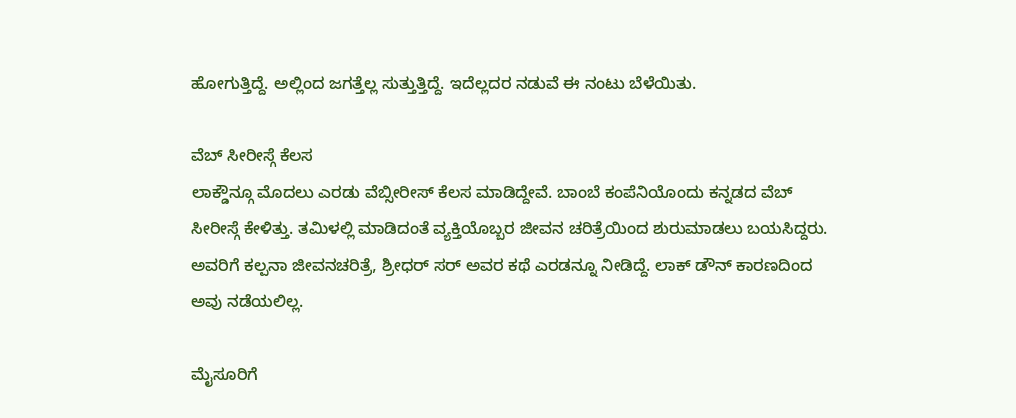ಹೋಗುತ್ತಿದ್ದೆ. ಅಲ್ಲಿಂದ ಜಗತ್ತೆಲ್ಲ ಸುತ್ತುತ್ತಿದ್ದೆ. ಇದೆಲ್ಲದರ ನಡುವೆ ಈ ನಂಟು ಬೆಳೆಯಿತು.

ವೆಬ್ ಸೀರೀಸ್ಗೆ ಕೆಲಸ
ಲಾಕ್ಡೌನ್ಗೂ ಮೊದಲು ಎರಡು ವೆಬ್ಸೀರೀಸ್ ಕೆಲಸ ಮಾಡಿದ್ದೇವೆ. ಬಾಂಬೆ ಕಂಪೆನಿಯೊಂದು ಕನ್ನಡದ ವೆಬ್ ಸೀರೀಸ್ಗೆ ಕೇಳಿತ್ತು. ತಮಿಳಲ್ಲಿ ಮಾಡಿದಂತೆ ವ್ಯಕ್ತಿಯೊಬ್ಬರ ಜೀವನ ಚರಿತ್ರೆಯಿಂದ ಶುರುಮಾಡಲು ಬಯಸಿದ್ದರು. ಅವರಿಗೆ ಕಲ್ಪನಾ ಜೀವನಚರಿತ್ರೆ, ಶ್ರೀಧರ್ ಸರ್ ಅವರ ಕಥೆ ಎರಡನ್ನೂ ನೀಡಿದ್ದೆ. ಲಾಕ್ ಡೌನ್ ಕಾರಣದಿಂದ ಅವು ನಡೆಯಲಿಲ್ಲ.

ಮೈಸೂರಿಗೆ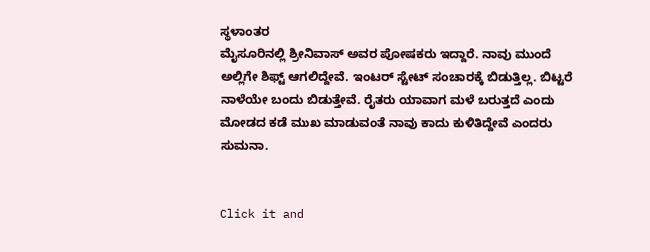ಸ್ಥಳಾಂತರ
ಮೈಸೂರಿನಲ್ಲಿ ಶ್ರೀನಿವಾಸ್ ಅವರ ಪೋಷಕರು ಇದ್ದಾರೆ. ನಾವು ಮುಂದೆ ಅಲ್ಲಿಗೇ ಶಿಫ್ಟ್ ಆಗಲಿದ್ದೇವೆ. ಇಂಟರ್ ಸ್ಟೇಟ್ ಸಂಚಾರಕ್ಕೆ ಬಿಡುತ್ತಿಲ್ಲ. ಬಿಟ್ಟರೆ ನಾಳೆಯೇ ಬಂದು ಬಿಡುತ್ತೇವೆ. ರೈತರು ಯಾವಾಗ ಮಳೆ ಬರುತ್ತದೆ ಎಂದು ಮೋಡದ ಕಡೆ ಮುಖ ಮಾಡುವಂತೆ ನಾವು ಕಾದು ಕುಳಿತಿದ್ದೇವೆ ಎಂದರು ಸುಮನಾ.


Click it and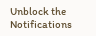Unblock the Notifications